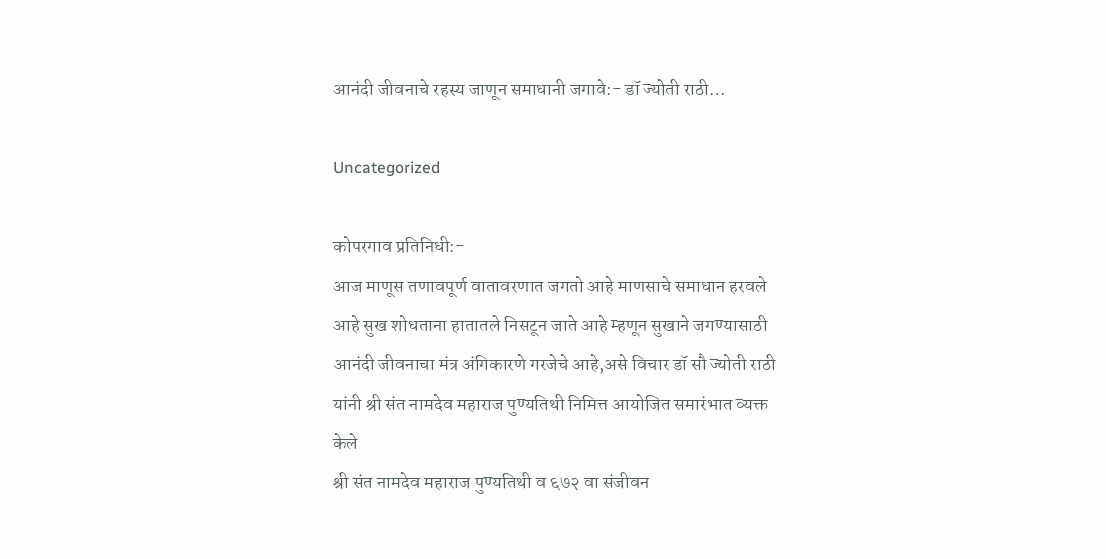आनंदी जीवनाचे रहस्य जाणून समाधानी जगावे:- डॉ ज्योती राठी…

Uncategorized

कोपरगाव प्रतिनिधी:-
आज माणूस तणावपूर्ण वातावरणात जगतो आहे माणसाचे समाधान हरवले आहे सुख शोधताना हातातले निसटून जाते आहे म्हणून सुखाने जगण्यासाठी आनंदी जीवनाचा मंत्र अंगिकारणे गरजेचे आहे,असे विचार डॉ सौ ज्योती राठी यांनी श्री संत नामदेव महाराज पुण्यतिथी निमित्त आयोजित समारंभात व्यक्त केले
श्री संत नामदेव महाराज पुण्यतिथी व ६७२ वा संजीवन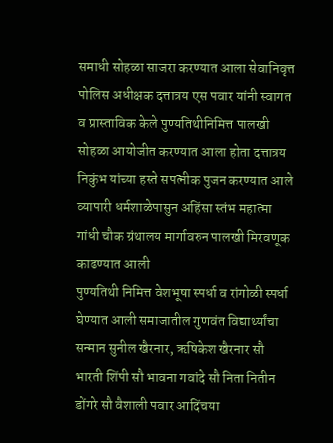समाधी सोहळा साजरा करण्यात आला सेवानिवृत्त पोलिस अधीक्षक दत्तात्रय एस पवार यांनी स्वागत व प्रास्ताविक केले पुण्यतिथीनिमित्त पालखी सोहळा आयोजीत करण्यात आला होता दत्तात्रय निकुंभ यांच्या हस्ते सपत्नीक पुजन करण्यात आले व्यापारी धर्मशाळेपासुन अहिंसा स्तंभ महात्मा गांधी चौक ग्रंथालय मार्गावरुन पालखी मिरवणूक काढण्यात आली
पुण्यतिथी निमित्त वेशभूषा स्पर्धा व रांगोळी स्पर्धा घेण्यात आली समाजातील गुणवंत विद्यार्थ्यांचा सन्मान सुनील खैरनार, ऋषिकेश खैरनार सौ भारती शिंपी सौ भावना गवांदे सौ निता नितीन डोंगरे सौ वैशाली पवार आदिंचया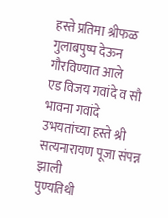हस्ते प्रतिमा श्रीफळ गुलाबपुष्प देऊन गौरविण्यात आले
एड विजय गवांदे व सौ भावना गवांदे उभयतांच्या हस्ते श्री सत्यनारायण पूजा संपन्न झाली
पुण्यतिथी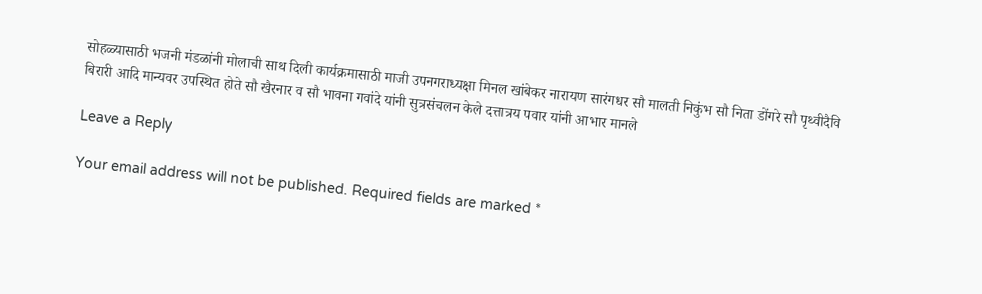सोहळ्यासाठी भजनी मंडळांनी मोलाची साथ दिली कार्यक्रमासाठी माजी उपनगराध्यक्षा मिनल खांबेकर नारायण सारंगधर सौ मालती निकुंभ सौ निता डोंगरे सौ पृथ्वीदैवि बिरारी आदि मान्यवर उपस्थित होते सौ खैरनार व सौ भावना गवांदे यांनी सुत्रसंचलन केले दत्तात्रय पवार यांनी आभार मानले

Leave a Reply

Your email address will not be published. Required fields are marked *